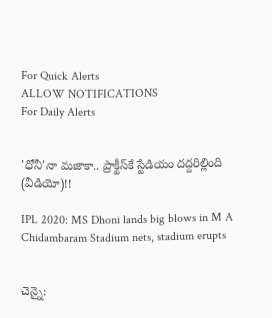For Quick Alerts
ALLOW NOTIFICATIONS
For Daily Alerts


'ధోనీ'నా మజాకా.. ప్రాక్టీస్‌కే స్టేడియం దద్దరిల్లింది (వీడియో)!!

IPL 2020: MS Dhoni lands big blows in M A Chidambaram Stadium nets, stadium erupts


చెన్నై: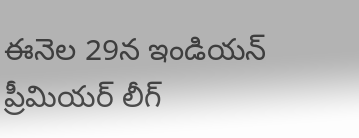ఈనెల 29న ఇండియన్ ప్రీమియర్ లీగ్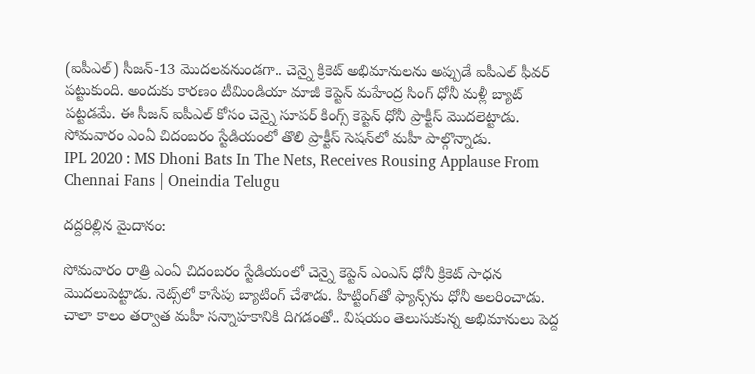(ఐపీఎల్‌) సీజన్-13 మొదలవనుండగా.. చెన్నై క్రికెట్ అభిమానులను అప్పుడే ఐపీఎల్‌ ఫీవర్‌ పట్టుకుంది. అందుకు కారణం టీమిండియా మాజీ కెప్టెన్ మహేంద్ర సింగ్‌ ధోనీ మళ్లీ బ్యాట్‌ పట్టడమే. ఈ సీజన్‌ ఐపీఎల్‌ కోసం చెన్నై సూపర్‌ కింగ్స్‌ కెప్టెన్‌ ధోనీ ప్రాక్టీస్‌ మొదలెట్టాడు. సోమవారం ఎంఏ చిదంబరం స్టేడియంలో తొలి ప్రాక్టీస్‌ సెషన్‌లో మహీ పాల్గొన్నాడు.
IPL 2020 : MS Dhoni Bats In The Nets, Receives Rousing Applause From Chennai Fans | Oneindia Telugu

దద్దరిల్లిన మైదానం:

సోమవారం రాత్రి ఎంఏ చిదంబరం స్టేడియంలో చెన్నై కెప్టెన్ ఎంఎస్ ధోనీ క్రికెట్‌ సాధన మొదలుపెట్టాడు. నెట్స్‌లో కాసేపు బ్యాటింగ్‌ చేశాడు. హిట్టింగ్‌తో ఫ్యాన్స్‌ను ధోనీ అలరించాడు. చాలా కాలం తర్వాత మహీ సన్నాహకానికి దిగడంతో.. విషయం తెలుసుకున్న అభిమానులు పెద్ద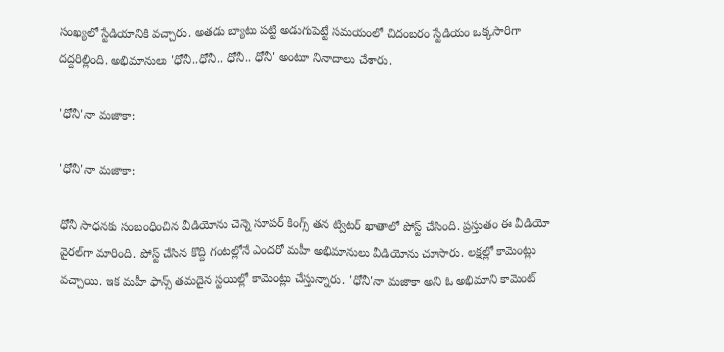సంఖ్యలో స్టేడియానికి వచ్చారు. అతడు బ్యాటు పట్టి అడుగుపెట్టే సమయంలో చిదంబరం స్టేడియం ఒక్కసారిగా దద్దరిల్లింది. అభిమానులు 'ధోనీ..ధోనీ.. ధోనీ.. ధోనీ' అంటూ నినాదాలు చేశారు.

'ధోనీ'నా మజాకా:

'ధోనీ'నా మజాకా:

ధోనీ సాధనకు సంబంధించిన వీడియోను చెన్నె సూపర్‌ కింగ్స్‌ తన ట్విటర్‌ ఖాతాలో పోస్ట్‌ చేసింది. ప్రస్తుతం ఈ వీడియో వైరల్‌గా మారింది. పోస్ట్ చేసిన కొద్ది గంటల్లోనే ఎందరో మహీ అభిమానులు వీడియోను చూసారు. లక్షల్లో కామెంట్లు వచ్చాయి. ఇక మహీ ఫాన్స్ తమదైన స్టయిల్లో కామెంట్లు చేస్తున్నారు. 'ధోనీ'నా మజాకా అని ఓ అభిమాని కామెంట్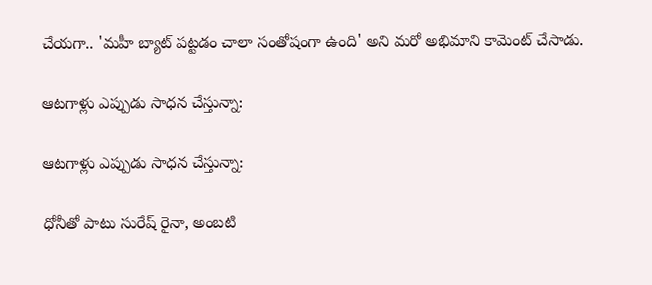చేయగా.. 'మహీ బ్యాట్ పట్టడం చాలా సంతోషంగా ఉంది' అని మరో అభిమాని కామెంట్ చేసాడు.

ఆటగాళ్లు ఎప్పుడు సాధన చేస్తున్నా:

ఆటగాళ్లు ఎప్పుడు సాధన చేస్తున్నా:

ధోనీతో పాటు సురేష్ రైనా, అంబటి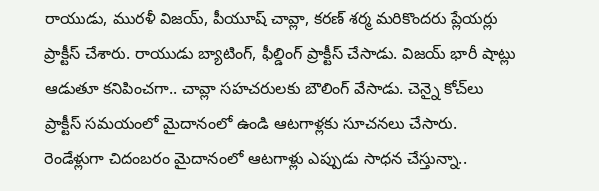రాయుడు, మురళీ విజయ్‌, పీయూష్ చావ్లా, కరణ్ శర్మ మరికొందరు ప్లేయర్లు ప్రాక్టీస్‌ చేశారు. రాయుడు బ్యాటింగ్, ఫీల్డింగ్ ప్రాక్టీస్ చేసాడు. విజయ్ భారీ షాట్లు ఆడుతూ కనిపించగా.. చావ్లా సహచరులకు బౌలింగ్ వేసాడు. చెన్నై కోచ్‌లు ప్రాక్టీస్ సమయంలో మైదానంలో ఉండి ఆటగాళ్లకు సూచనలు చేసారు. రెండేళ్లుగా చిదంబరం మైదానంలో ఆటగాళ్లు ఎప్పుడు సాధన చేస్తున్నా..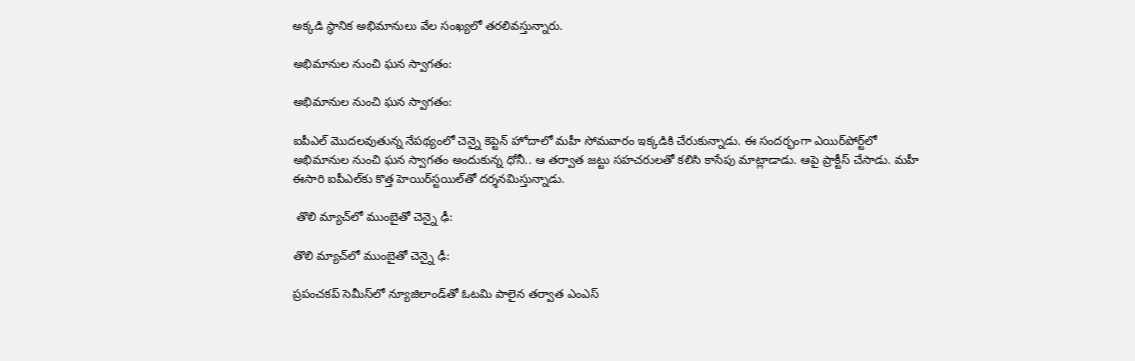అక్కడి స్థానిక అభిమానులు వేల సంఖ్యలో తరలివస్తున్నారు.

అభిమానుల నుంచి ఘన స్వాగతం:

అభిమానుల నుంచి ఘన స్వాగతం:

ఐపీఎల్‌ మొదలవుతున్న నేపథ్యంలో చెన్నై కెప్టెన్‌ హోదాలో మహీ సోమవారం ఇక్కడికి చేరుకున్నాడు. ఈ సందర్భంగా ఎయిర్‌పోర్ట్‌లో అభిమానుల నుంచి ఘన స్వాగతం అందుకున్న ధోనీ.. ఆ తర్వాత జట్టు సహచరులతో కలిసి కాసేపు మాట్లాడాడు. ఆపై ప్రాక్టీస్ చేసాడు. మహీ ఈసారి ఐపీఎల్‌కు కొత్త హెయిర్‌స్టయిల్‌తో దర్శనమిస్తున్నాడు.

 తొలి మ్యాచ్‌లో ముంబైతో చెన్నై ఢీ:

తొలి మ్యాచ్‌లో ముంబైతో చెన్నై ఢీ:

ప్రపంచకప్‌ సెమీస్‌లో న్యూజిలాండ్‌తో ఓటమి పాలైన తర్వాత ఎంఎస్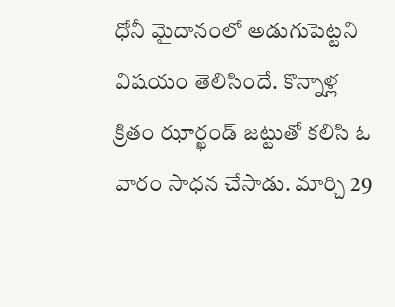ధోనీ మైదానంలో అడుగుపెట్టని విషయం తెలిసిందే. కొన్నాళ్ల క్రితం ఝార్ఖండ్‌ జట్టుతో కలిసి ఓ వారం సాధన చేసాడు. మార్చి 29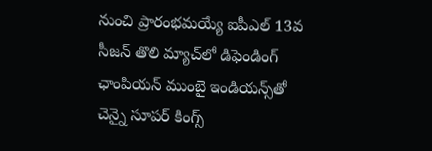నుంచి ప్రారంభమయ్యే ఐపీఎల్ 13వ సీజన్‌ తొలి మ్యాచ్‌లో డిఫెండింగ్‌ ఛాంపియన్‌ ముంబై ఇండియన్స్‌తో చెన్నై సూపర్‌ కింగ్స్‌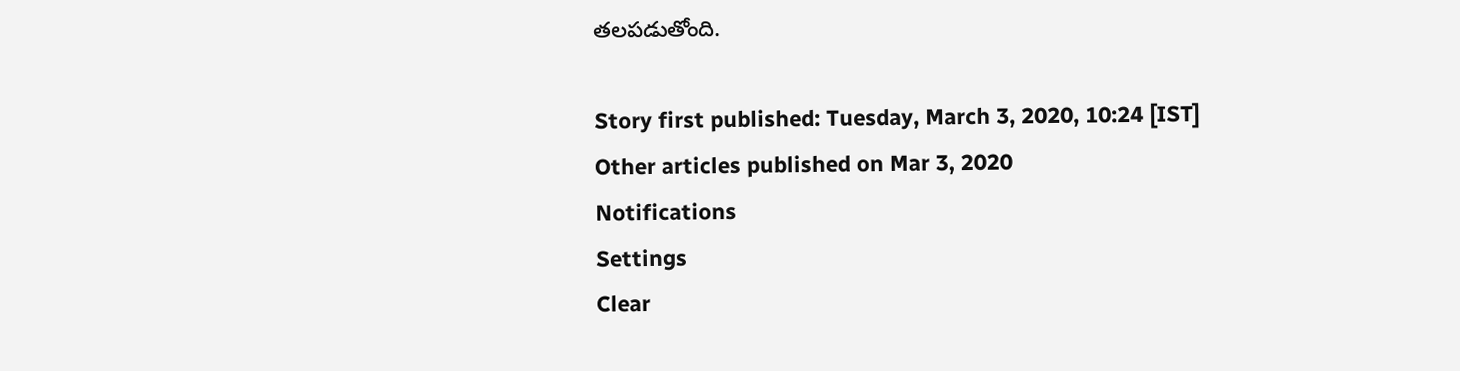తలపడుతోంది.

Story first published: Tuesday, March 3, 2020, 10:24 [IST]
Other articles published on Mar 3, 2020
Notifications
Settings
Clear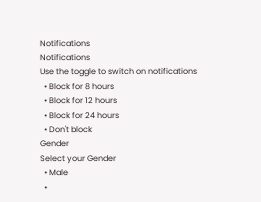Notifications
Notifications
Use the toggle to switch on notifications
  • Block for 8 hours
  • Block for 12 hours
  • Block for 24 hours
  • Don't block
Gender
Select your Gender
  • Male
  •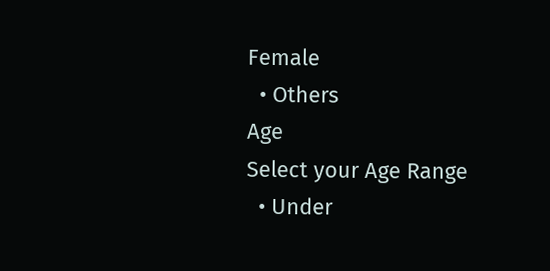Female
  • Others
Age
Select your Age Range
  • Under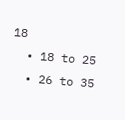18
  • 18 to 25
  • 26 to 35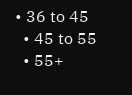• 36 to 45
  • 45 to 55
  • 55+